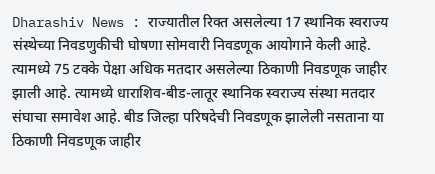Dharashiv News : राज्यातील रिक्त असलेल्या 17 स्थानिक स्वराज्य संस्थेच्या निवडणुकीची घोषणा सोमवारी निवडणूक आयोगाने केली आहे. त्यामध्ये 75 टक्के पेक्षा अधिक मतदार असलेल्या ठिकाणी निवडणूक जाहीर झाली आहे. त्यामध्ये धाराशिव-बीड-लातूर स्थानिक स्वराज्य संस्था मतदार संघाचा समावेश आहे. बीड जिल्हा परिषदेची निवडणूक झालेली नसताना या ठिकाणी निवडणूक जाहीर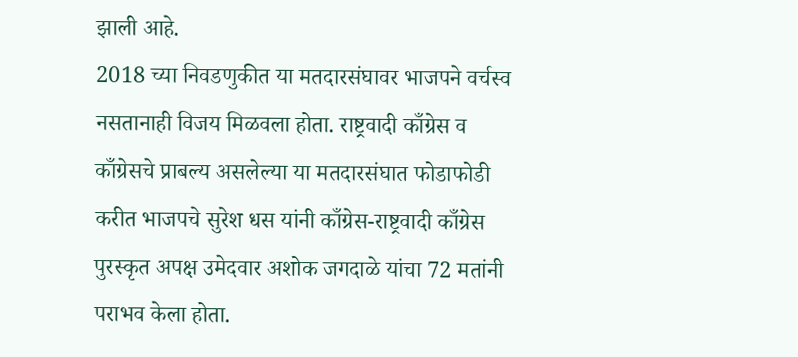झाली आहे.
2018 च्या निवडणुकीत या मतदारसंघावर भाजपने वर्चस्व नसतानाही विजय मिळवला होता. राष्ट्रवादी काँग्रेस व काँग्रेसचे प्राबल्य असलेल्या या मतदारसंघात फोडाफोडी करीत भाजपचे सुरेश धस यांनी काँग्रेस-राष्ट्रवादी काँग्रेस पुरस्कृत अपक्ष उमेदवार अशोक जगदाळे यांचा 72 मतांनी पराभव केला होता.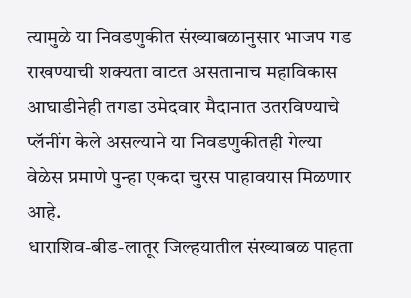त्यामुळे या निवडणुकीत संख्याबळानुसार भाजप गड राखण्याची शक्यता वाटत असतानाच महाविकास आघाडीनेही तगडा उमेदवार मैदानात उतरविण्याचे प्लॅनींग केले असल्याने या निवडणुकीतही गेल्या वेळेस प्रमाणे पुन्हा एकदा चुरस पाहावयास मिळणार आहे.
धाराशिव-बीड-लातूर जिल्हयातील संख्याबळ पाहता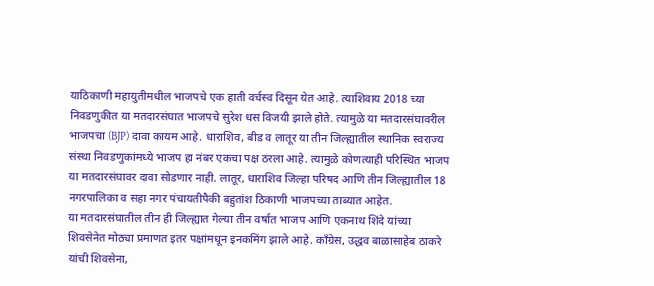याठिकाणी महायुतीमधील भाजपचे एक हाती वर्चस्व दिसून येत आहे. त्याशिवाय 2018 च्या निवडणुकीत या मतदारसंघात भाजपचे सुरेश धस विजयी झाले होते. त्यामुळे या मतदारसंघावरील भाजपचा (BJP) दावा कायम आहे. धाराशिव, बीड व लातूर या तीन जिल्ह्यातील स्थानिक स्वराज्य संस्था निवडणुकांमध्ये भाजप हा नंबर एकचा पक्ष ठरला आहे. त्यामुळे कोणत्याही परिस्थित भाजप या मतदारसंघावर दावा सोडणार नाही. लातूर, धाराशिव जिल्हा परिषद आणि तीन जिल्ह्यातील 18 नगरपालिका व सहा नगर पंचायतीपैकी बहुतांश ठिकाणी भाजपच्या ताब्यात आहेत.
या मतदारसंघातील तीन ही जिल्ह्यात गेल्या तीन वर्षात भाजप आणि एकनाथ शिंदे यांच्या शिवसेनेत मोठ्या प्रमाणत इतर पक्षांमधून इनकमिंग झाले आहे. काँग्रेस, उद्धव बाळासाहेब ठाकरे यांची शिवसेना,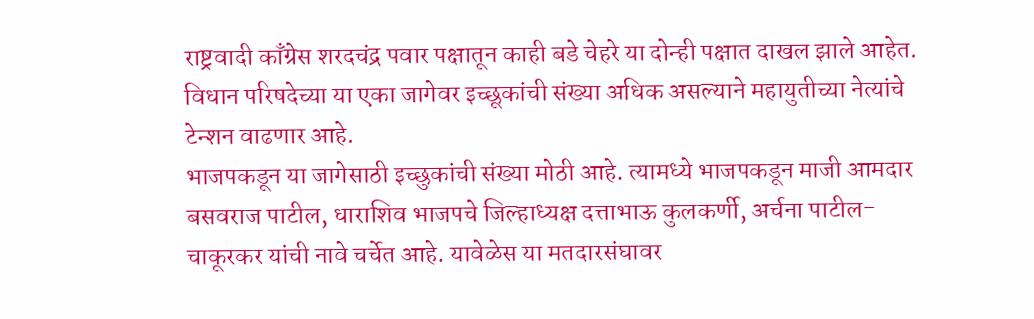राष्ट्रवादी काँग्रेस शरदचंद्र पवार पक्षातून काही बडे चेहरे या दोन्ही पक्षात दाखल झाले आहेत. विधान परिषदेच्या या एका जागेवर इच्छूकांची संख्या अधिक असल्याने महायुतीच्या नेत्यांचे टेन्शन वाढणार आहे.
भाजपकडून या जागेसाठी इच्छुकांची संख्या मोठी आहे. त्यामध्ये भाजपकडून माजी आमदार बसवराज पाटील, धाराशिव भाजपचे जिल्हाध्यक्ष दत्ताभाऊ कुलकर्णी, अर्चना पाटील-चाकूरकर यांची नावे चर्चेत आहे. यावेळेस या मतदारसंघावर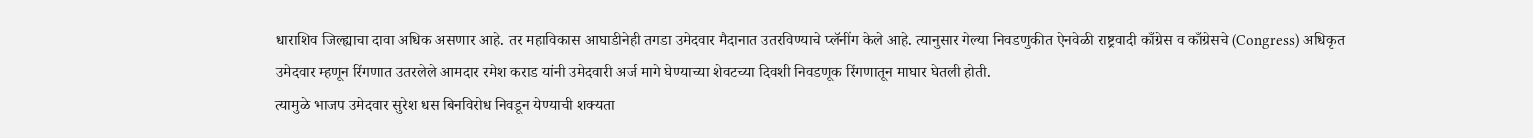धाराशिव जिल्ह्याचा दावा अधिक असणार आहे. तर महाविकास आघाडीनेही तगडा उमेदवार मैदानात उतरविण्याचे प्लॅनींग केले आहे. त्यानुसार गेल्या निवडणुकीत ऐनवेळी राष्ट्रवादी काँग्रेस व काँग्रेसचे (Congress) अधिकृत उमेदवार म्हणून रिंगणात उतरलेले आमदार रमेश कराड यांनी उमेदवारी अर्ज मागे घेण्याच्या शेवटच्या दिवशी निवडणूक रिंगणातून माघार घेतली होती.
त्यामुळे भाजप उमेदवार सुरेश धस बिनविरोध निवडून येण्याची शक्यता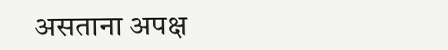असताना अपक्ष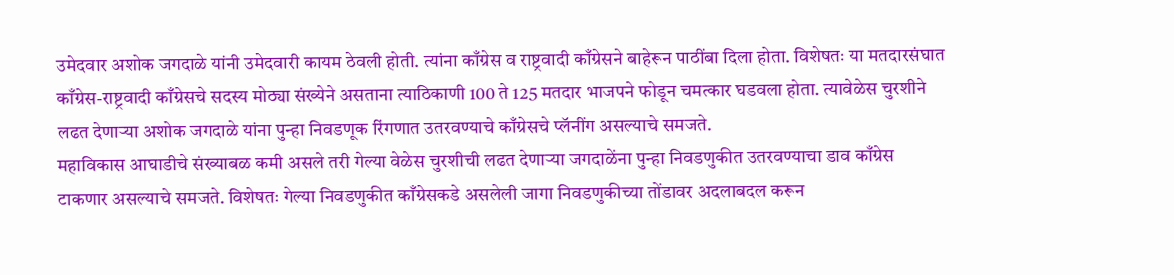उमेदवार अशोक जगदाळे यांनी उमेदवारी कायम ठेवली होती. त्यांना काँग्रेस व राष्ट्रवादी काँग्रेसने बाहेरून पाठींबा दिला होता. विशेषतः या मतदारसंघात काँग्रेस-राष्ट्रवादी काँग्रेसचे सदस्य मोठ्या संख्येने असताना त्याठिकाणी 100 ते 125 मतदार भाजपने फोडून चमत्कार घडवला होता. त्यावेळेस चुरशीने लढत देणाऱ्या अशोक जगदाळे यांना पुन्हा निवडणूक रिंगणात उतरवण्याचे काँग्रेसचे प्लॅनींग असल्याचे समजते.
महाविकास आघाडीचे संख्याबळ कमी असले तरी गेल्या वेळेस चुरशीची लढत देणाऱ्या जगदाळेंना पुन्हा निवडणुकीत उतरवण्याचा डाव काँग्रेस टाकणार असल्याचे समजते. विशेषतः गेल्या निवडणुकीत काँग्रेसकडे असलेली जागा निवडणुकीच्या तोंडावर अदलाबदल करून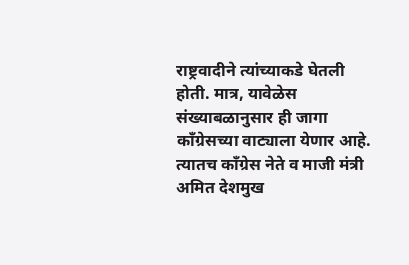राष्ट्रवादीने त्यांच्याकडे घेतली होती. मात्र, यावेळेस संख्याबळानुसार ही जागा काँग्रेसच्या वाट्याला येणार आहे. त्यातच काँग्रेस नेते व माजी मंत्री अमित देशमुख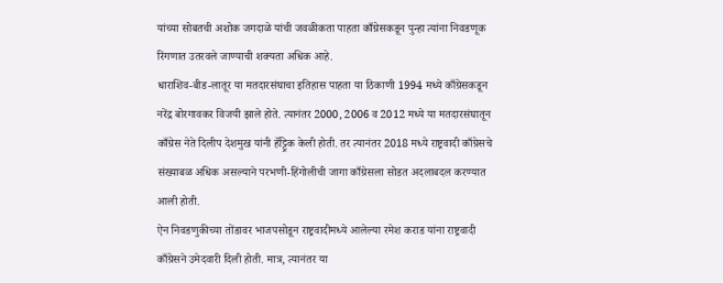यांच्या सोबतची अशोक जगदाळे यांची जवळीकता पाहता काँग्रेसकडून पुन्हा त्यांना निवडणूक रिंगणात उतरवले जाण्याची शक्यता अधिक आहे.
धाराशिव-बीड-लातूर या मतदारसंघाचा इतिहास पाहता या ठिकाणी 1994 मध्ये काँग्रेसकडून नरेंद्र बोरगावकर विजयी झाले होते. त्यानंतर 2000, 2006 व 2012 मध्ये या मतदारसंघातून काँग्रेस नेते दिलीप देशमुख यांनी हॅट्ट्रिक केली होती. तर त्यानंतर 2018 मध्ये राष्ट्रवादी काँग्रेसचे संख्याबळ अधिक असल्याने परभणी-हिंगोलीची जागा काँग्रेसला सोडत अदलाबदल करण्यात आली होती.
ऐन निवडणुकीच्या तोंडावर भाजपसोडून राष्ट्रवादीमध्ये आलेल्या रमेश कराड यांना राष्ट्रवादी काँग्रेसने उमेदवारी दिली होती. मात्र, त्यानंतर या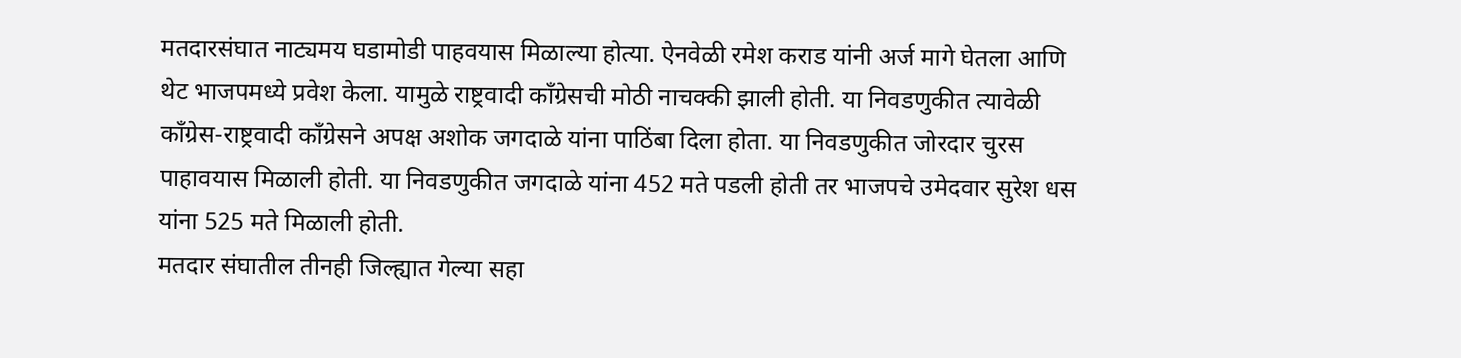मतदारसंघात नाट्यमय घडामोडी पाहवयास मिळाल्या होत्या. ऐनवेळी रमेश कराड यांनी अर्ज मागे घेतला आणि थेट भाजपमध्ये प्रवेश केला. यामुळे राष्ट्रवादी काँग्रेसची मोठी नाचक्की झाली होती. या निवडणुकीत त्यावेळी काँग्रेस-राष्ट्रवादी काँग्रेसने अपक्ष अशोक जगदाळे यांना पाठिंबा दिला होता. या निवडणुकीत जोरदार चुरस पाहावयास मिळाली होती. या निवडणुकीत जगदाळे यांना 452 मते पडली होती तर भाजपचे उमेदवार सुरेश धस यांना 525 मते मिळाली होती.
मतदार संघातील तीनही जिल्ह्यात गेल्या सहा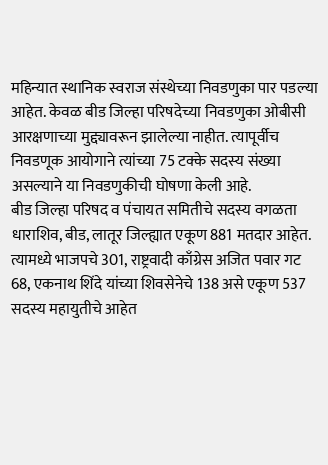महिन्यात स्थानिक स्वराज संस्थेच्या निवडणुका पार पडल्या आहेत. केवळ बीड जिल्हा परिषदेच्या निवडणुका ओबीसी आरक्षणाच्या मुद्द्यावरून झालेल्या नाहीत. त्यापूर्वीच निवडणूक आयोगाने त्यांच्या 75 टक्के सदस्य संख्या असल्याने या निवडणुकीची घोषणा केली आहे.
बीड जिल्हा परिषद व पंचायत समितीचे सदस्य वगळता धाराशिव, बीड, लातूर जिल्ह्यात एकूण 881 मतदार आहेत. त्यामध्ये भाजपचे 301, राष्ट्रवादी काँग्रेस अजित पवार गट 68, एकनाथ शिंदे यांच्या शिवसेनेचे 138 असे एकूण 537 सदस्य महायुतीचे आहेत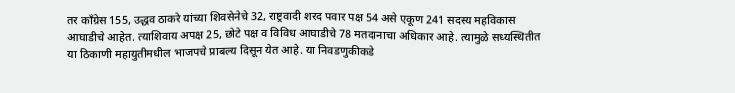तर काँग्रेस 155, उद्धव ठाकरे यांच्या शिवसेनेचे 32, राष्ट्रवादी शरद पवार पक्ष 54 असे एकूण 241 सदस्य महविकास आघाडीचे आहेत. त्याशिवाय अपक्ष 25, छोटे पक्ष व विविध आघाडीचे 78 मतदानाचा अधिकार आहे. त्यामुळे सध्यस्थितीत या ठिकाणी महायुतीमधील भाजपचे प्राबल्य दिसून येत आहे. या निवडणुकीकडे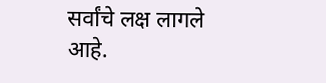सर्वांचे लक्ष लागले आहे.